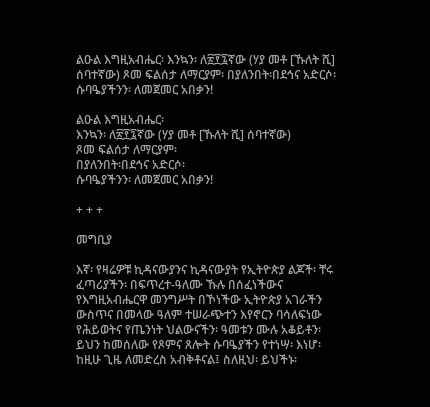ልዑል እግዚአብሔር፡ እንኳን፡ ለ፳፻፯ኛው (ሃያ መቶ [ኹለት ሺ] ሰባተኛው) ጾመ ፍልሰታ ለማርያም፡ በያለንበት፡በደኅና አድርሶ፡ ሱባዔያችንን፡ ለመጀመር አበቃን!

ልዑል እግዚአብሔር፡
እንኳን፡ ለ፳፻፯ኛው (ሃያ መቶ [ኹለት ሺ] ሰባተኛው)
ጾመ ፍልሰታ ለማርያም፡
በያለንበት፡በደኅና አድርሶ፡
ሱባዔያችንን፡ ለመጀመር አበቃን!

+ + +

መግቢያ

እኛ፡ የዛሬዎቹ ኪዳናውያንና ኪዳናውያት የኢትዮጵያ ልጆች፡ ቸሩ ፈጣሪያችን፡ በፍጥረተ-ዓለሙ ኹሉ በሰፈነችውና የእግዚአብሔርዋ መንግሥት በኾነችው ኢትዮጵያ አገራችን ውስጥና በመላው ዓለም ተሠራጭተን እየኖርን ባሳለፍነው የሕይወትና የጤንነት ህልውናችን፡ ዓመቱን ሙሉ አቆይቶን፡ ይህን ከመሰለው የጾምና ጸሎት ሱባዔያችን የተነሣ፡ እነሆ፡ ከዚሁ ጊዜ ለመድረስ አብቅቶናል፤ ስለዚህ፡ ይህችኑ፡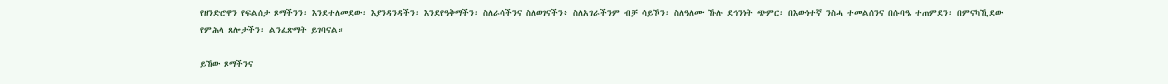የዘንድሮዋን የፍልሰታ ጾማችንን፡ እንደተለመደው፡ እያንዳንዳችን፡ እንደየዓቅማችን፡ ስለራሳችንና ስለወገናችን፥ ስለአገራችንም ብቻ ሳይኾን፡ ስለዓለሙ ኹሉ ደኅንነት ጭምር፡ በእውነተኛ ንስሓ ተመልሰንና በሱባዔ ተጠምደን፡ በምናካኺደው የምሕላ ጸሎታችን፡ ልንፈጽማት ይገባናል።

ይኸው ጾማችንና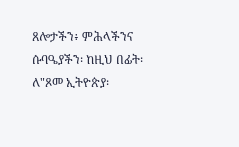ጸሎታችን፥ ምሕላችንና ሱባዔያችን፡ ከዚህ በፊት፡ ለ"ጾመ ኢትዮጵያ፡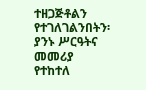ተዘጋጅቶልን የተገለገልንበትን፡ ያንኑ ሥርዓትና መመሪያ የተከተለ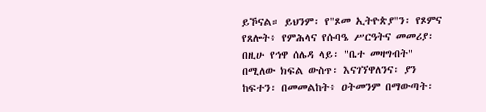ይኾናል። ይህንም፡ የ"ጾመ ኢትዮጵያ"ን፡ የጾምና የጸሎት፥ የምሕላና የሱባዔ ሥርዓትና መመሪያ፡ በዚሁ የኅዋ ሰሌዳ ላይ፡ "ቤተ መዛግብት" በሚለው ክፍል ውስጥ፡ እናገኘዋለንና፡ ያን ከፍተን፡ በመመልከት፥ ዐትመንም በማውጣት፡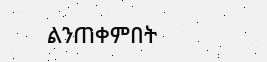ልንጠቀምበት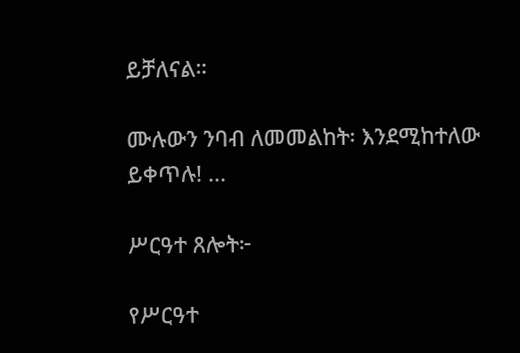ይቻለናል።

ሙሉውን ንባብ ለመመልከት፡ እንደሚከተለው ይቀጥሉ! ...

ሥርዓተ ጸሎት፦

የሥርዓተ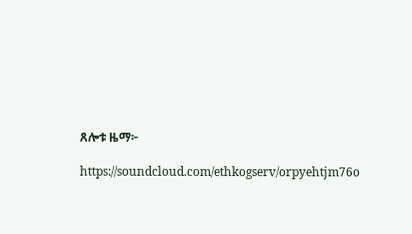ጸሎቱ ዜማ፦

https://soundcloud.com/ethkogserv/orpyehtjm76o